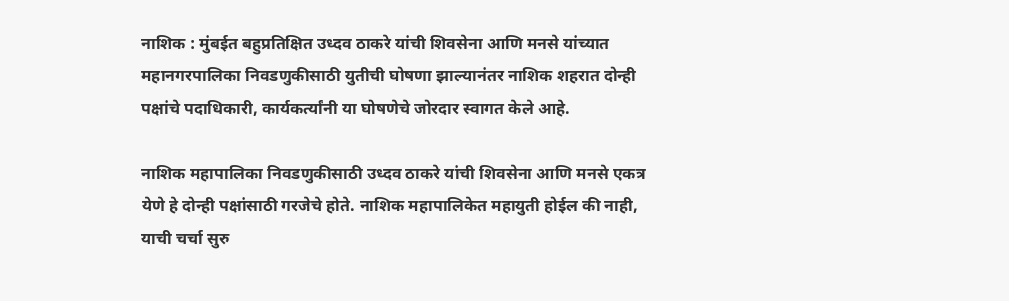नाशिक : मुंबईत बहुप्रतिक्षित उध्दव ठाकरे यांची शिवसेना आणि मनसे यांच्यात महानगरपालिका निवडणुकीसाठी युतीची घोषणा झाल्यानंतर नाशिक शहरात दोन्ही पक्षांचे पदाधिकारी, कार्यकर्त्यांनी या घोषणेचे जोरदार स्वागत केले आहे.

नाशिक महापालिका निवडणुकीसाठी उध्दव ठाकरे यांची शिवसेना आणि मनसे एकत्र येणे हे दोन्ही पक्षांसाठी गरजेचे होते. नाशिक महापालिकेत महायुती होईल की नाही, याची चर्चा सुरु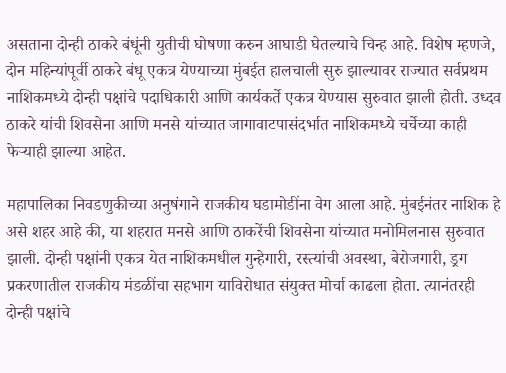असताना दोन्ही ठाकरे बंधूंनी युतीची घोषणा करुन आघाडी घेतल्याचे चिन्ह आहे. विशेष म्हणजे, दोन महिन्यांपूर्वी ठाकरे बंधू एकत्र येण्याच्या मुंबईत हालचाली सुरु झाल्यावर राज्यात सर्वप्रथम नाशिकमध्ये दोन्ही पक्षांचे पदाधिकारी आणि कार्यकर्ते एकत्र येण्यास सुरुवात झाली होती. उध्दव ठाकरे यांची शिवसेना आणि मनसे यांच्यात जागावाटपासंदर्भात नाशिकमध्ये चर्चेच्या काही फेऱ्याही झाल्या आहेत.

महापालिका निवडणुकीच्या अनुषंगाने राजकीय घडामोडींना वेग आला आहे. मुंबईनंतर नाशिक हे असे शहर आहे की, या शहरात मनसे आणि ठाकरेंची शिवसेना यांच्यात मनोमिलनास सुरुवात झाली. दोन्ही पक्षांनी एकत्र येत नाशिकमधील गुन्हेगारी, रस्त्यांची अवस्था, बेरोजगारी, ड्रग प्रकरणातील राजकीय मंडळींचा सहभाग याविरोधात संयुक्त मोर्चा काढला होता. त्यानंतरही दोन्ही पक्षांचे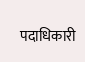पदाधिकारी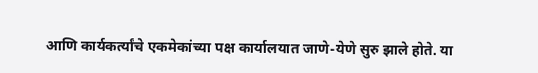आणि कार्यकर्त्यांचे एकमेकांच्या पक्ष कार्यालयात जाणे-येणे सुरु झाले होते. या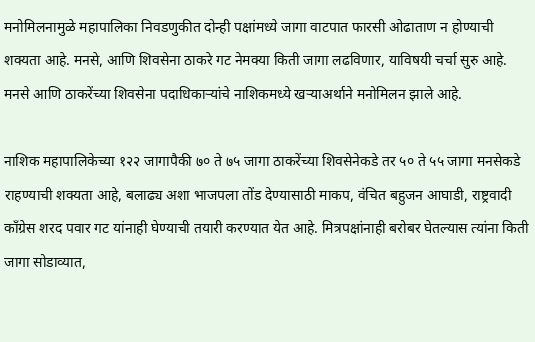मनोमिलनामुळे महापालिका निवडणुकीत दोन्ही पक्षांमध्ये जागा वाटपात फारसी ओढाताण न होण्याची शक्यता आहे. मनसे, आणि शिवसेना ठाकरे गट नेमक्या किती जागा लढविणार, याविषयी चर्चा सुरु आहे. मनसे आणि ठाकरेंच्या शिवसेना पदाधिकाऱ्यांचे नाशिकमध्ये खऱ्याअर्थाने मनोमिलन झाले आहे.

नाशिक महापालिकेच्या १२२ जागापैकी ७० ते ७५ जागा ठाकरेंच्या शिवसेनेकडे तर ५० ते ५५ जागा मनसेकडे राहण्याची शक्यता आहे, बलाढ्य अशा भाजपला तोंड देण्यासाठी माकप, वंचित बहुजन आघाडी, राष्ट्रवादी काँग्रेस शरद पवार गट यांनाही घेण्याची तयारी करण्यात येत आहे. मित्रपक्षांनाही बरोबर घेतल्यास त्यांना किती जागा सोडाव्यात,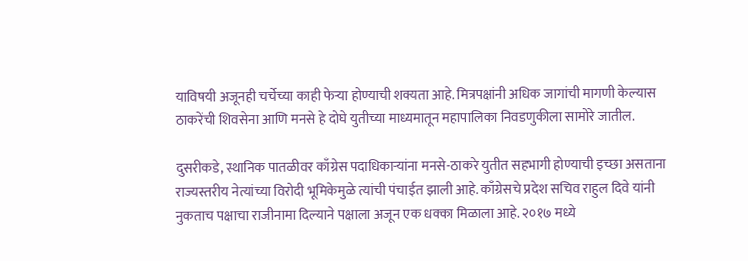याविषयी अजूनही चर्चेच्या काही फेऱ्या होण्याची शक्यता आहे. मित्रपक्षांनी अधिक जागांची मागणी केल्यास ठाकरेंची शिवसेना आणि मनसे हे दोघे युतीच्या माध्यमातून महापालिका निवडणुकीला सामोरे जातील.

दुसरीकडे, स्थानिक पातळीवर काँग्रेस पदाधिकाऱ्यांना मनसे-ठाकरे युतीत सहभागी होण्याची इच्छा असताना राज्यस्तरीय नेत्यांच्या विरोदी भूमिकेमुळे त्यांची पंचाईत झाली आहे. काँग्रेसचे प्रदेश सचिव राहुल दिवे यांनी नुकताच पक्षाचा राजीनामा दिल्याने पक्षाला अजून एक धक्का मिळाला आहे. २०१७ मध्ये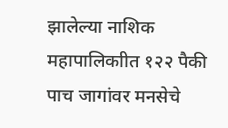झालेल्या नाशिक महापालिकाीत १२२ पैकी पाच जागांवर मनसेचे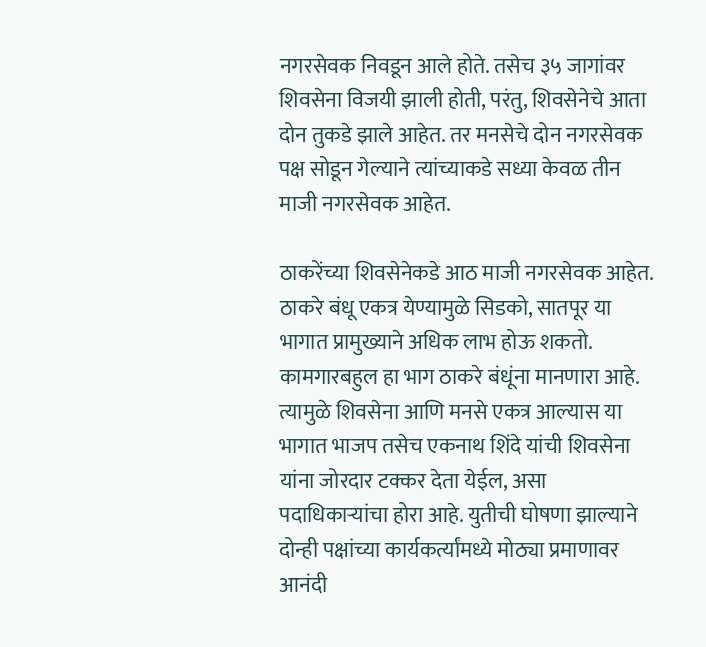नगरसेवक निवडून आले होते. तसेच ३५ जागांवर शिवसेना विजयी झाली होती, परंतु, शिवसेनेचे आता दोन तुकडे झाले आहेत. तर मनसेचे दोन नगरसेवक पक्ष सोडून गेल्याने त्यांच्याकडे सध्या केवळ तीन माजी नगरसेवक आहेत.

ठाकरेंच्या शिवसेनेकडे आठ माजी नगरसेवक आहेत. ठाकरे बंधू एकत्र येण्यामुळे सिडको, सातपूर या भागात प्रामुख्याने अधिक लाभ होऊ शकतो. कामगारबहुल हा भाग ठाकरे बंधूंना मानणारा आहे. त्यामुळे शिवसेना आणि मनसे एकत्र आल्यास या भागात भाजप तसेच एकनाथ शिंदे यांची शिवसेना यांना जोरदार टक्कर देता येईल, असा पदाधिकाऱ्यांचा होरा आहे. युतीची घोषणा झाल्याने दोन्ही पक्षांच्या कार्यकर्त्यांमध्ये मोठ्या प्रमाणावर आनंदी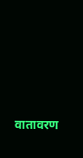वातावरण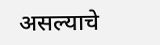असल्याचे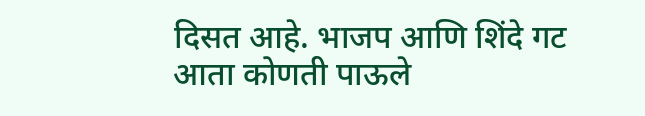दिसत आहे. भाजप आणि शिंदे गट आता कोणती पाऊले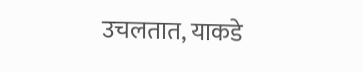उचलतात, याकडे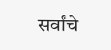सर्वांचे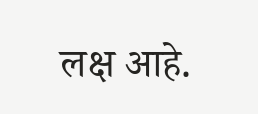लक्ष आहे.